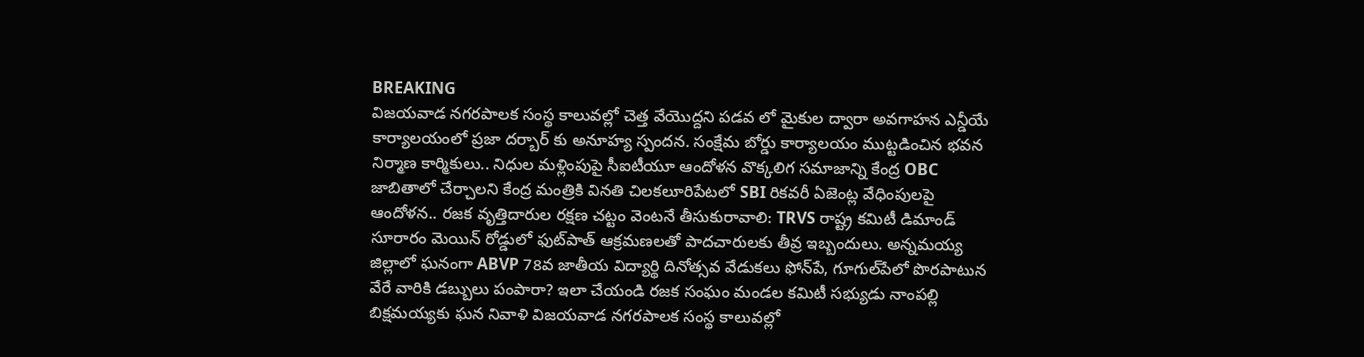BREAKING
విజయవాడ నగరపాలక సంస్థ కాలువల్లో చెత్త వేయొద్దని పడవ లో మైకుల ద్వారా అవగాహన ఎన్డీయే కార్యాలయంలో ప్రజా దర్బార్ కు అనూహ్య స్పందన. సంక్షేమ బోర్డు కార్యాలయం ముట్టడించిన భవన నిర్మాణ కార్మికులు.. నిధుల మళ్లింపుపై సీఐటీయూ ఆందోళన వొక్కలిగ సమాజాన్ని కేంద్ర OBC జాబితాలో చేర్చాలని కేంద్ర మంత్రికి వినతి చిలకలూరిపేటలో SBI రికవరీ ఏజెంట్ల వేధింపులపై ఆందోళన.. రజక వృత్తిదారుల రక్షణ చట్టం వెంటనే తీసుకురావాలి: TRVS రాష్ట్ర కమిటీ డిమాండ్ సూరారం మెయిన్ రోడ్డులో ఫుట్‌పాత్ ఆక్రమణలతో పాదచారులకు తీవ్ర ఇబ్బందులు. అన్నమయ్య జిల్లాలో ఘనంగా ABVP 78వ జాతీయ విద్యార్థి దినోత్సవ వేడుకలు ఫోన్‌పే, గూగుల్‌పేలో పొరపాటున వేరే వారికి డబ్బులు పంపారా? ఇలా చేయండి రజక సంఘం మండల కమిటీ సభ్యుడు నాంపల్లి బిక్షమయ్యకు ఘన నివాళి విజయవాడ నగరపాలక సంస్థ కాలువల్లో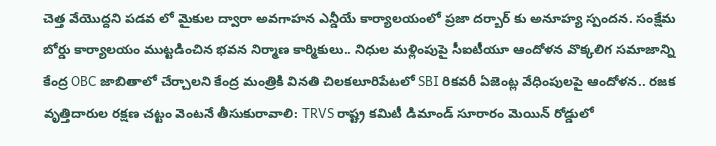చెత్త వేయొద్దని పడవ లో మైకుల ద్వారా అవగాహన ఎన్డీయే కార్యాలయంలో ప్రజా దర్బార్ కు అనూహ్య స్పందన. సంక్షేమ బోర్డు కార్యాలయం ముట్టడించిన భవన నిర్మాణ కార్మికులు.. నిధుల మళ్లింపుపై సీఐటీయూ ఆందోళన వొక్కలిగ సమాజాన్ని కేంద్ర OBC జాబితాలో చేర్చాలని కేంద్ర మంత్రికి వినతి చిలకలూరిపేటలో SBI రికవరీ ఏజెంట్ల వేధింపులపై ఆందోళన.. రజక వృత్తిదారుల రక్షణ చట్టం వెంటనే తీసుకురావాలి: TRVS రాష్ట్ర కమిటీ డిమాండ్ సూరారం మెయిన్ రోడ్డులో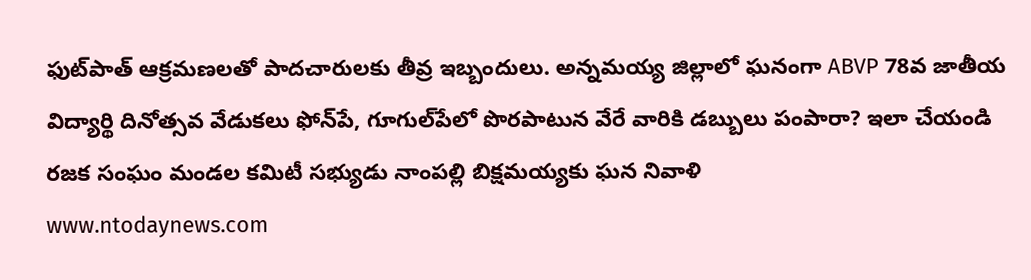ఫుట్‌పాత్ ఆక్రమణలతో పాదచారులకు తీవ్ర ఇబ్బందులు. అన్నమయ్య జిల్లాలో ఘనంగా ABVP 78వ జాతీయ విద్యార్థి దినోత్సవ వేడుకలు ఫోన్‌పే, గూగుల్‌పేలో పొరపాటున వేరే వారికి డబ్బులు పంపారా? ఇలా చేయండి రజక సంఘం మండల కమిటీ సభ్యుడు నాంపల్లి బిక్షమయ్యకు ఘన నివాళి
www.ntodaynews.com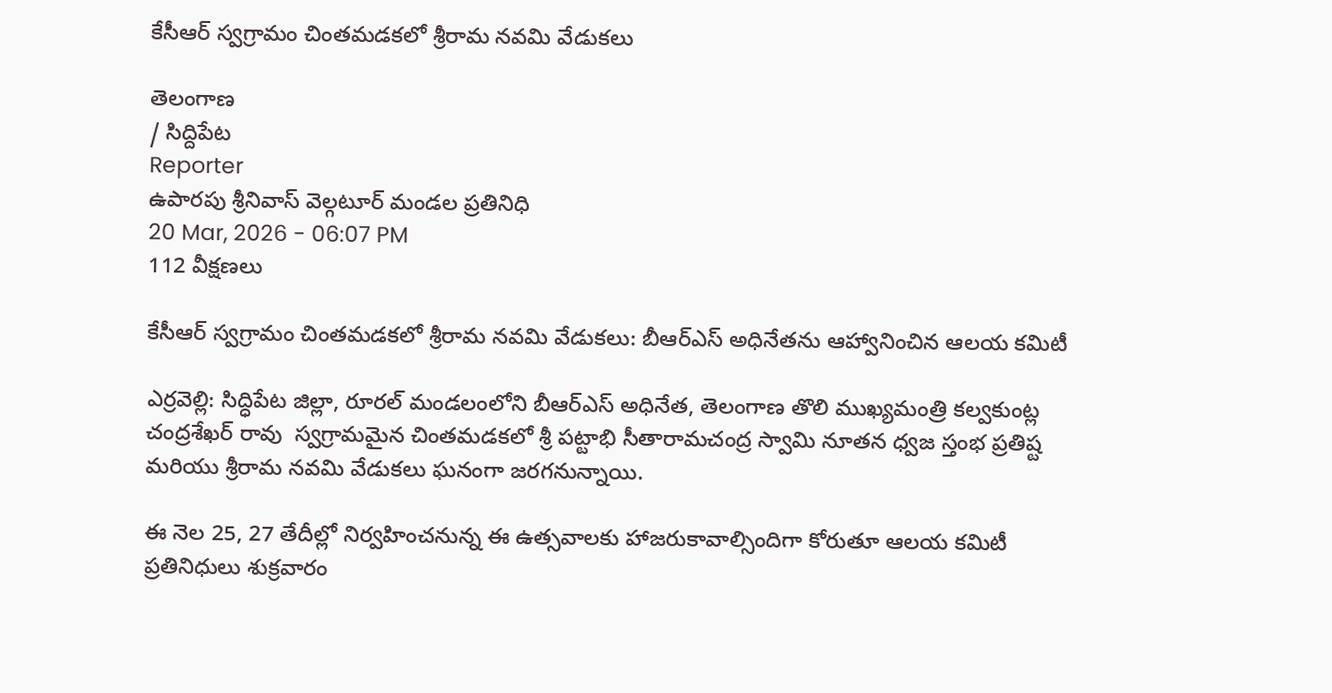కేసీఆర్ స్వగ్రామం చింతమడకలో శ్రీరామ నవమి వేడుకలు

తెలంగాణ
/ సిద్దిపేట
Reporter
ఉపారపు శ్రీనివాస్ వెల్గటూర్ మండల ప్రతినిధి
20 Mar, 2026 - 06:07 PM
112 వీక్షణలు

కేసీఆర్ స్వగ్రామం చింతమడకలో శ్రీరామ నవమి వేడుకలు: బీఆర్ఎస్ అధినేతను ఆహ్వానించిన ఆలయ కమిటీ

ఎర్రవెల్లి: సిద్ధిపేట జిల్లా, రూరల్ మండలంలోని బీఆర్ఎస్ అధినేత, తెలంగాణ తొలి ముఖ్యమంత్రి కల్వకుంట్ల చంద్రశేఖర్ రావు  స్వగ్రామమైన చింతమడకలో శ్రీ పట్టాభి సీతారామచంద్ర స్వామి నూతన ధ్వజ స్తంభ ప్రతిష్ట మరియు శ్రీరామ నవమి వేడుకలు ఘనంగా జరగనున్నాయి.

ఈ నెల 25, 27 తేదీల్లో నిర్వహించనున్న ఈ ఉత్సవాలకు హాజరుకావాల్సిందిగా కోరుతూ ఆలయ కమిటీ ప్రతినిధులు శుక్రవారం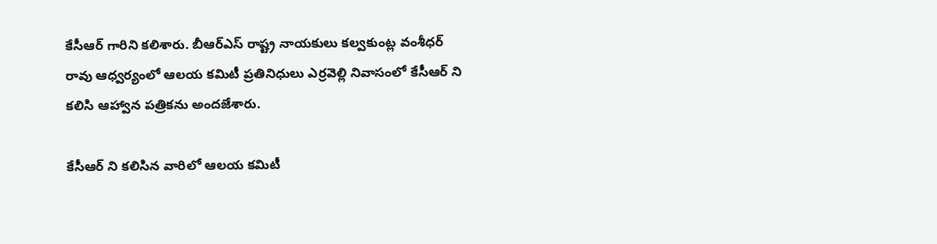కేసీఆర్ గారిని కలిశారు. బీఆర్ఎస్ రాష్ట్ర నాయకులు కల్వకుంట్ల వంశీధర్ రావు ఆధ్వర్యంలో ఆలయ కమిటీ ప్రతినిధులు ఎర్రవెల్లి నివాసంలో కేసీఆర్ ని కలిసి ఆహ్వాన పత్రికను అందజేశారు.

కేసీఆర్ ని కలిసిన వారిలో ఆలయ కమిటీ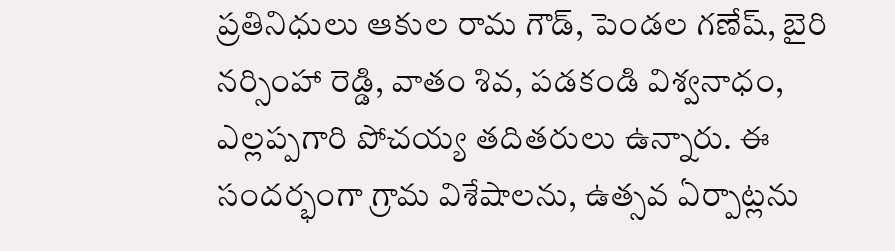ప్రతినిధులు ఆకుల రామ గౌడ్, పెండల గణేష్, బైరి నర్సింహా రెడ్డి, వాతం శివ, పడకండి విశ్వనాధం, ఎల్లప్పగారి పోచయ్య తదితరులు ఉన్నారు. ఈ సందర్భంగా గ్రామ విశేషాలను, ఉత్సవ ఏర్పాట్లను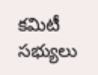కమిటీ సభ్యులు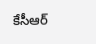కేసీఆర్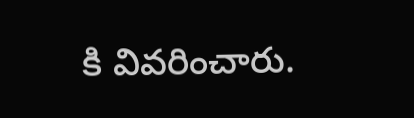కి వివరించారు.